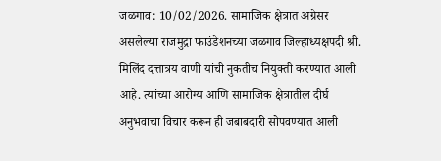जळगाव: 10/02/2026. सामाजिक क्षेत्रात अग्रेसर असलेल्या राजमुद्रा फाउंडेशनच्या जळगाव जिल्हाध्यक्षपदी श्री. मिलिंद दत्तात्रय वाणी यांची नुकतीच नियुक्ती करण्यात आली आहे. त्यांच्या आरोग्य आणि सामाजिक क्षेत्रातील दीर्घ अनुभवाचा विचार करून ही जबाबदारी सोपवण्यात आली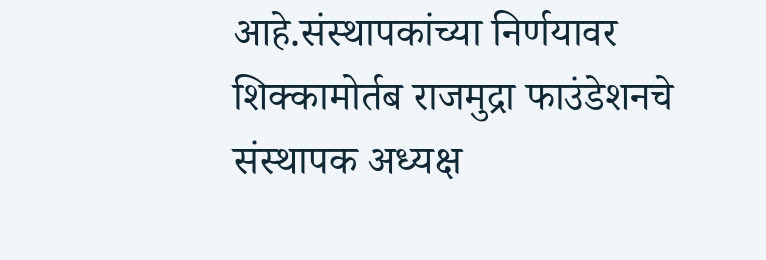आहे.संस्थापकांच्या निर्णयावर शिक्कामोर्तब राजमुद्रा फाउंडेशनचे संस्थापक अध्यक्ष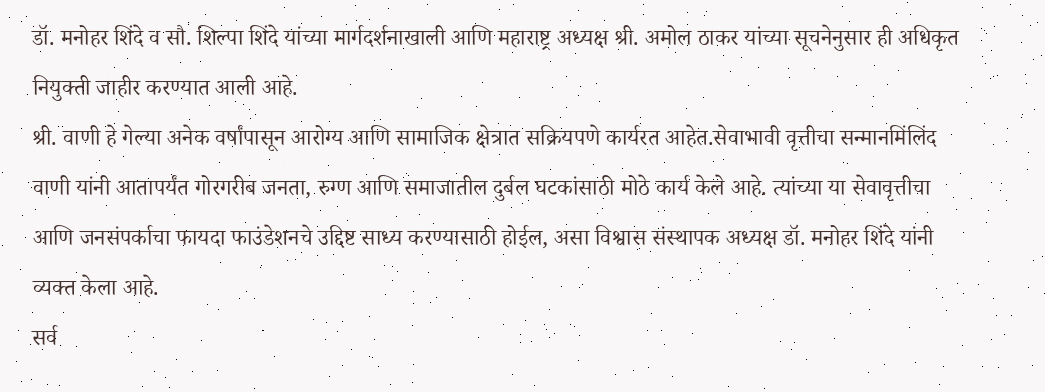डॉ. मनोहर शिंदे व सौ. शिल्पा शिंदे यांच्या मार्गदर्शनाखाली आणि महाराष्ट्र अध्यक्ष श्री. अमोल ठाकर यांच्या सूचनेनुसार ही अधिकृत नियुक्ती जाहीर करण्यात आली आहे.
श्री. वाणी हे गेल्या अनेक वर्षांपासून आरोग्य आणि सामाजिक क्षेत्रात सक्रियपणे कार्यरत आहेत.सेवाभावी वृत्तीचा सन्मानमिंलिंद वाणी यांनी आतापर्यंत गोरगरीब जनता, रुग्ण आणि समाजातील दुर्बल घटकांसाठी मोठे कार्य केले आहे. त्यांच्या या सेवावृत्तीचा आणि जनसंपर्काचा फायदा फाउंडेशनचे उद्दिष्ट साध्य करण्यासाठी होईल, असा विश्वास संस्थापक अध्यक्ष डॉ. मनोहर शिंदे यांनी व्यक्त केला आहे.
सर्व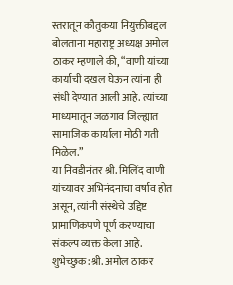स्तरातून कौतुकया नियुक्तीबद्दल बोलताना महाराष्ट्र अध्यक्ष अमोल ठाकर म्हणाले की, “वाणी यांच्या कार्याची दखल घेऊन त्यांना ही संधी देण्यात आली आहे. त्यांच्या माध्यमातून जळगाव जिल्ह्यात सामाजिक कार्याला मोठी गती मिळेल.”
या निवडीनंतर श्री. मिलिंद वाणी यांच्यावर अभिनंदनाचा वर्षाव होत असून, त्यांनी संस्थेचे उद्दिष्ट प्रामाणिकपणे पूर्ण करण्याचा संकल्प व्यक्त केला आहे.
शुभेच्छुक:श्री. अमोल ठाकर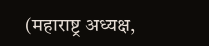(महाराष्ट्र अध्यक्ष,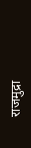राजमुद्रा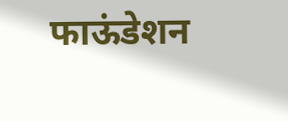फाऊंडेशन